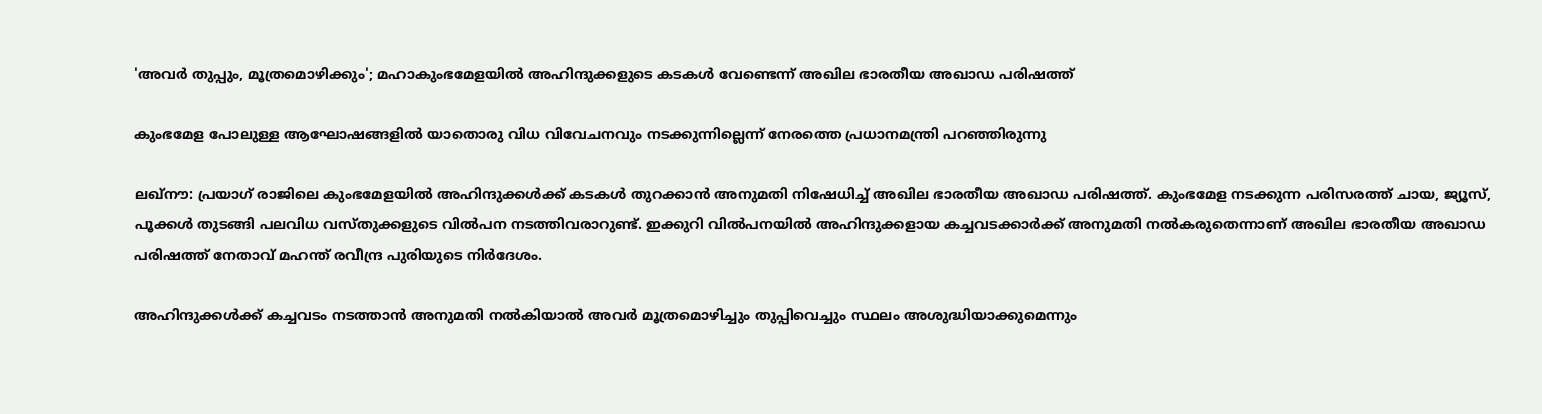'അവർ തുപ്പും, മൂത്രമൊഴിക്കും'; മഹാകുംഭമേളയിൽ അഹിന്ദുക്കളുടെ കടകൾ വേണ്ടെന്ന് അഖില ഭാരതീയ അഖാഡ പരിഷത്ത്

കുംഭമേള പോലുള്ള ആഘോഷങ്ങളിൽ യാതൊരു വിധ വിവേചനവും നടക്കുന്നില്ലെന്ന് നേരത്തെ പ്രധാനമന്ത്രി പറഞ്ഞിരുന്നു

ലഖ്നൗ: പ്രയാഗ് രാജിലെ കുംഭമേളയിൽ അഹിന്ദുക്കൾക്ക് കടകൾ തുറക്കാൻ അനുമതി നിഷേധിച്ച് അഖില ഭാരതീയ അഖാഡ പരിഷത്ത്. കുംഭമേള നടക്കുന്ന പരിസരത്ത് ചായ, ജ്യൂസ്, പൂക്കൾ തുടങ്ങി പലവിധ വസ്തുക്കളുടെ വിൽപന നടത്തിവരാറുണ്ട്. ഇക്കുറി വിൽപനയിൽ അഹിന്ദുക്കളായ കച്ചവടക്കാർക്ക് അനുമതി നൽകരുതെന്നാണ് അഖില ഭാരതീയ അഖാഡ പരിഷത്ത് നേതാവ് മഹന്ത് രവീന്ദ്ര പുരിയുടെ നിർദേശം.

അഹിന്ദുക്കൾക്ക് കച്ചവടം നടത്താൻ അനുമതി നൽകിയാൽ അവർ മൂത്രമൊഴിച്ചും തുപ്പിവെച്ചും സ്ഥലം അശുദ്ധിയാക്കുമെന്നും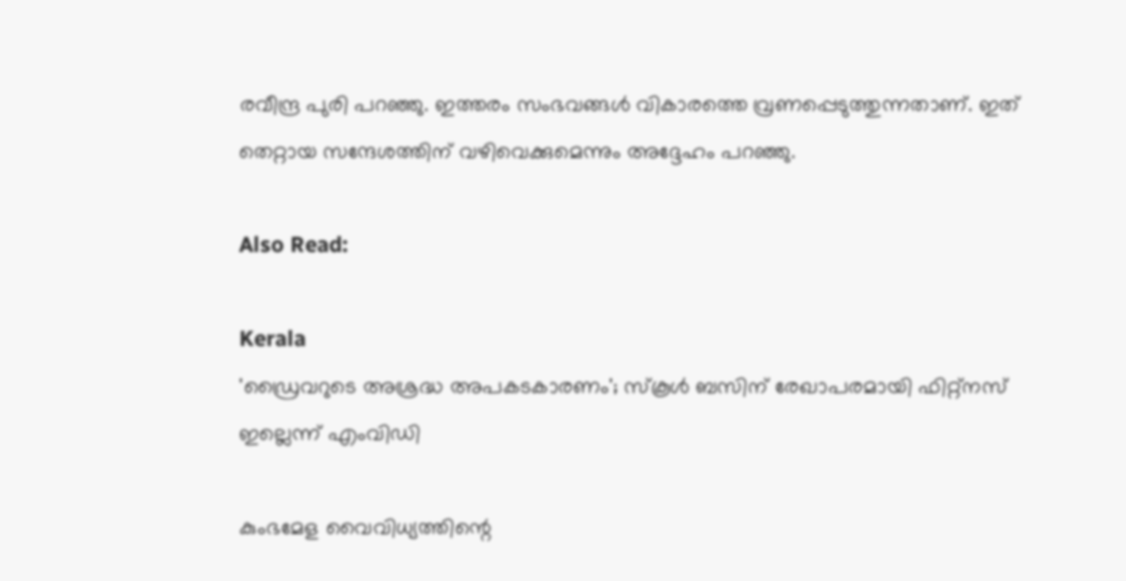രവീന്ദ്ര പുരി പറഞ്ഞു. ഇത്തരം സംഭവങ്ങൾ വികാരത്തെ വ്രണപ്പെടുത്തുന്നതാണ്. ഇത് തെറ്റായ സന്ദേശത്തിന് വഴിവെക്കുമെന്നും അദ്ദേഹം പറഞ്ഞു.

Also Read:

Kerala
'ഡ്രൈവറുടെ അശ്രദ്ധ അപകടകാരണം'; സ്‌കൂള്‍ ബസിന് രേഖാപരമായി ഫിറ്റ്‌നസ് ഇല്ലെന്ന് എംവിഡി

കുംഭമേള വൈവിധ്യത്തിന്റെ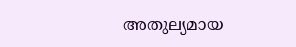അതുല്യമായ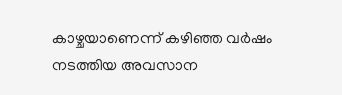കാഴ്ചയാണെന്ന് കഴിഞ്ഞ വർഷം നടത്തിയ അവസാന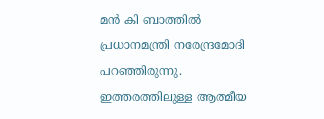മൻ കി ബാത്തിൽ പ്രധാനമന്ത്രി നരേന്ദ്രമോദി പറഞ്ഞിരുന്നു. ഇത്തരത്തിലുള്ള ആത്മീയ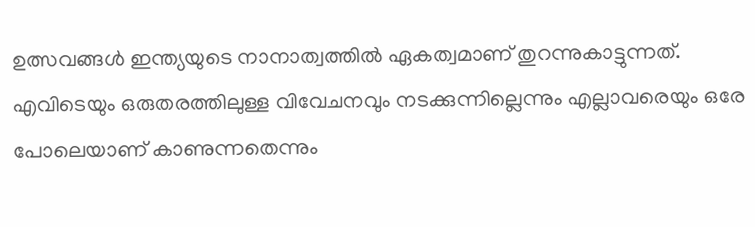ഉത്സവങ്ങൾ ഇന്ത്യയുടെ നാനാത്വത്തിൽ ഏകത്വമാണ് തുറന്നുകാട്ടുന്നത്. എവിടെയും ഒരുതരത്തിലുള്ള വിവേചനവും നടക്കുന്നില്ലെന്നും എല്ലാവരെയും ഒരേ പോലെയാണ് കാണുന്നതെന്നും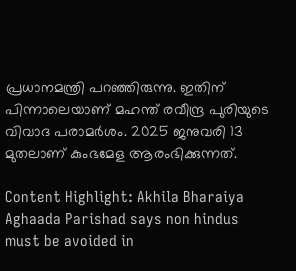പ്രധാനമന്ത്രി പറഞ്ഞിരുന്നു. ഇതിന് പിന്നാലെയാണ് മഹന്ത് രവീന്ദ്ര പുരിയുടെ വിവാദ പരാമർശം. 2025 ജനുവരി 13 മുതലാണ് കുംഭമേള ആരംഭിക്കുന്നത്.

Content Highlight: Akhila Bharaiya Aghaada Parishad says non hindus must be avoided in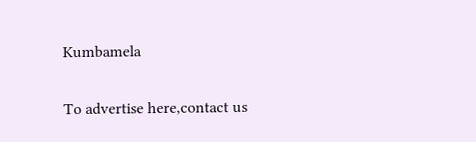Kumbamela

To advertise here,contact us